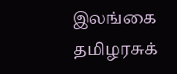இலங்கை தமிழரசுக்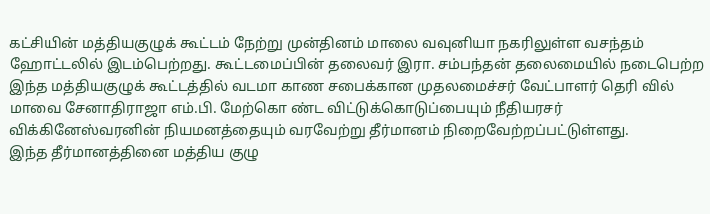கட்சியின் மத்தியகுழுக் கூட்டம் நேற்று முன்தினம் மாலை வவுனியா நகரிலுள்ள வசந்தம் ஹோட்டலில் இடம்பெற்றது. கூட்டமைப்பின் தலைவர் இரா. சம்பந்தன் தலைமையில் நடைபெற்ற இந்த மத்தியகுழுக் கூட்டத்தில் வடமா காண சபைக்கான முதலமைச்சர் வேட்பாளர் தெரி வில் மாவை சேனாதிராஜா எம்.பி. மேற்கொ ண்ட விட்டுக்கொடுப்பையும் நீதியரசர் விக்கினேஸ்வரனின் நியமனத்தையும் வரவேற்று தீர்மானம் நிறைவேற்றப்பட்டுள்ளது.
இந்த தீர்மானத்தினை மத்திய குழு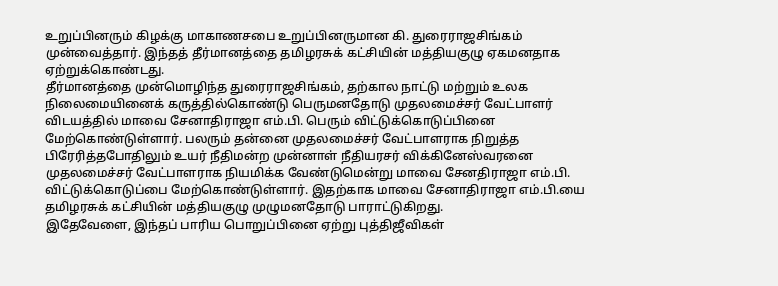உறுப்பினரும் கிழக்கு மாகாணசபை உறுப்பினருமான கி. துரைராஜசிங்கம் முன்வைத்தார். இந்தத் தீர்மானத்தை தமிழரசுக் கட்சியின் மத்தியகுழு ஏகமனதாக ஏற்றுக்கொண்டது.
தீர்மானத்தை முன்மொழிந்த துரைராஜசிங்கம், தற்கால நாட்டு மற்றும் உலக நிலைமையினைக் கருத்தில்கொண்டு பெருமனதோடு முதலமைச்சர் வேட்பாளர் விடயத்தில் மாவை சேனாதிராஜா எம்.பி. பெரும் விட்டுக்கொடுப்பினை மேற்கொண்டுள்ளார். பலரும் தன்னை முதலமைச்சர் வேட்பாளராக நிறுத்த பிரேரித்தபோதிலும் உயர் நீதிமன்ற முன்னாள் நீதியரசர் விக்கினேஸ்வரனை முதலமைச்சர் வேட்பாளராக நியமிக்க வேண்டுமென்று மாவை சேனதிராஜா எம்.பி. விட்டுக்கொடுப்பை மேற்கொண்டுள்ளார். இதற்காக மாவை சேனாதிராஜா எம்.பி.யை தமிழரசுக் கட்சியின் மத்தியகுழு முழுமனதோடு பாராட்டுகிறது.
இதேவேளை, இந்தப் பாரிய பொறுப்பினை ஏற்று புத்திஜீவிகள்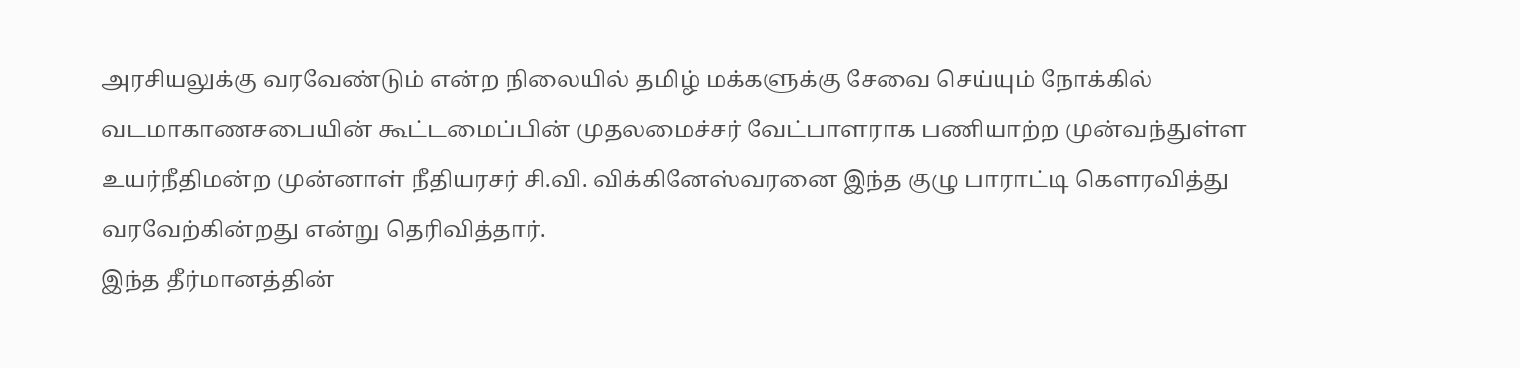அரசியலுக்கு வரவேண்டும் என்ற நிலையில் தமிழ் மக்களுக்கு சேவை செய்யும் நோக்கில் வடமாகாணசபையின் கூட்டமைப்பின் முதலமைச்சர் வேட்பாளராக பணியாற்ற முன்வந்துள்ள உயர்நீதிமன்ற முன்னாள் நீதியரசர் சி.வி. விக்கினேஸ்வரனை இந்த குழு பாராட்டி கௌரவித்து வரவேற்கின்றது என்று தெரிவித்தார்.
இந்த தீர்மானத்தின்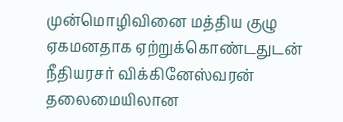முன்மொழிவினை மத்திய குழு ஏகமனதாக ஏற்றுக்கொண்டதுடன் நீதியரசர் விக்கினேஸ்வரன் தலைமையிலான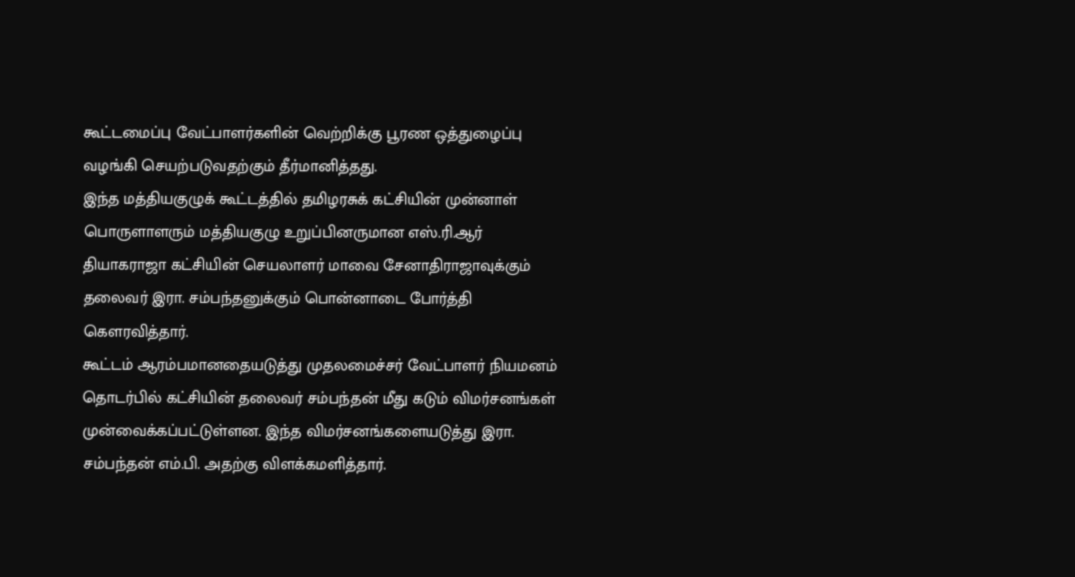கூட்டமைப்பு வேட்பாளர்களின் வெற்றிக்கு பூரண ஒத்துழைப்பு வழங்கி செயற்படுவதற்கும் தீர்மானித்தது.
இந்த மத்தியகுழுக் கூட்டத்தில் தமிழரசுக் கட்சியின் முன்னாள் பொருளாளரும் மத்தியகுழு உறுப்பினருமான எஸ்.ரி.ஆர் தியாகராஜா கட்சியின் செயலாளர் மாவை சேனாதிராஜாவுக்கும் தலைவர் இரா. சம்பந்தனுக்கும் பொன்னாடை போர்த்தி கௌரவித்தார்.
கூட்டம் ஆரம்பமானதையடுத்து முதலமைச்சர் வேட்பாளர் நியமனம் தொடர்பில் கட்சியின் தலைவர் சம்பந்தன் மீது கடும் விமர்சனங்கள் முன்வைக்கப்பட்டுள்ளன. இந்த விமர்சனங்களையடுத்து இரா. சம்பந்தன் எம்.பி. அதற்கு விளக்கமளித்தார்.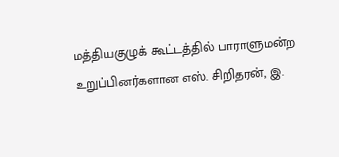மத்தியகுழுக் கூட்டத்தில் பாராளுமன்ற உறுப்பினர்களான எஸ். சிறிதரன், இ.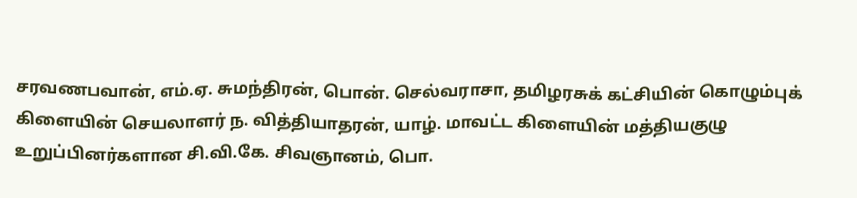சரவணபவான், எம்.ஏ. சுமந்திரன், பொன். செல்வராசா, தமிழரசுக் கட்சியின் கொழும்புக் கிளையின் செயலாளர் ந. வித்தியாதரன், யாழ். மாவட்ட கிளையின் மத்தியகுழு உறுப்பினர்களான சி.வி.கே. சிவஞானம், பொ.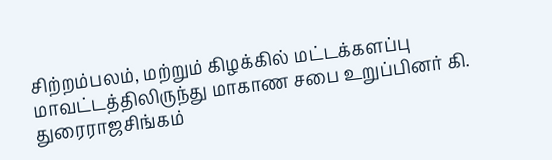சிற்றம்பலம், மற்றும் கிழக்கில் மட்டக்களப்பு மாவட்டத்திலிருந்து மாகாண சபை உறுப்பினர் கி. துரைராஜசிங்கம்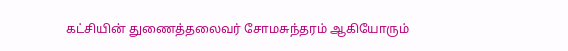கட்சியின் துணைத்தலைவர் சோமசுந்தரம் ஆகியோரும்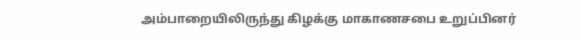அம்பாறையிலிருந்து கிழக்கு மாகாணசபை உறுப்பினர்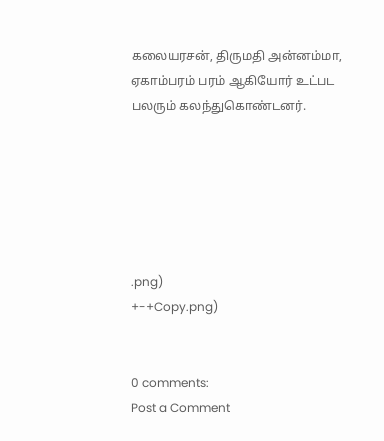கலையரசன், திருமதி அன்னம்மா, ஏகாம்பரம் பரம் ஆகியோர் உட்பட பலரும் கலந்துகொண்டனர்.






.png)
+-+Copy.png)


0 comments:
Post a Comment